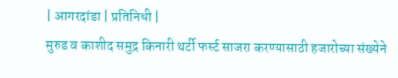| आगरदांडा | प्रतिनिधी |
मुरुड व काशीद समुद्र किनारी थर्टी फर्स्ट साजरा करण्यासाठी हजारोच्या संख्येने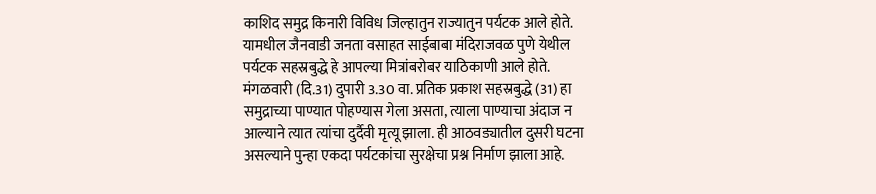काशिद समुद्र किनारी विविध जिल्हातुन राज्यातुन पर्यटक आले होते. यामधील जैनवाडी जनता वसाहत साईबाबा मंदिराजवळ पुणे येथील पर्यटक सहस्रबुद्धे हे आपल्या मित्रांबरोबर याठिकाणी आले होते. मंगळवारी (दि.31) दुपारी 3.30 वा. प्रतिक प्रकाश सहस्रबुद्धे (31) हा समुद्राच्या पाण्यात पोहण्यास गेला असता, त्याला पाण्याचा अंदाज न आल्याने त्यात त्यांचा दुर्दैवी मृत्यू झाला. ही आठवड्यातील दुसरी घटना असल्याने पुन्हा एकदा पर्यटकांचा सुरक्षेचा प्रश्न निर्माण झाला आहे.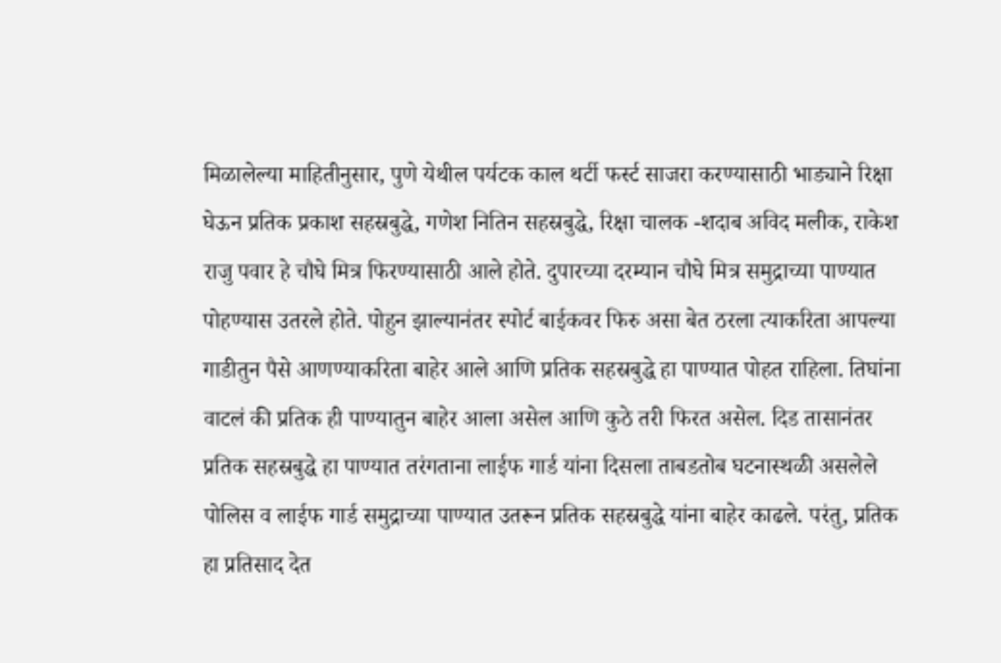मिळालेल्या माहितीनुसार, पुणे येथील पर्यटक काल थर्टी फर्स्ट साजरा करण्यासाठी भाड्याने रिक्षा घेऊन प्रतिक प्रकाश सहस्रबुद्धे, गणेश नितिन सहस्रबुद्धे, रिक्षा चालक -शदाब अविद मलीक, राकेश राजु पवार हे चौघे मित्र फिरण्यासाठी आले होते. दुपारच्या दरम्यान चौघे मित्र समुद्राच्या पाण्यात पोहण्यास उतरले होते. पोहुन झाल्यानंतर स्पोर्ट बाईकवर फिरु असा बेत ठरला त्याकरिता आपल्या गाडीतुन पैसे आणण्याकरिता बाहेर आले आणि प्रतिक सहस्रबुद्धे हा पाण्यात पोहत राहिला. तिघांना वाटलं की प्रतिक ही पाण्यातुन बाहेर आला असेल आणि कुठे तरी फिरत असेल. दिड तासानंतर प्रतिक सहस्रबुद्धे हा पाण्यात तरंगताना लाईफ गार्ड यांना दिसला ताबडतोब घटनास्थळी असलेले पोलिस व लाईफ गार्ड समुद्राच्या पाण्यात उतरून प्रतिक सहस्रबुद्धे यांना बाहेर काढले. परंतु, प्रतिक हा प्रतिसाद देत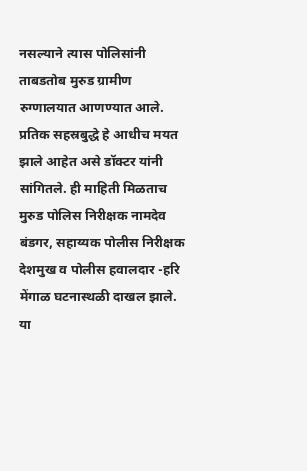नसल्याने त्यास पोलिसांनी ताबडतोब मुरुड ग्रामीण रुग्णालयात आणण्यात आले. प्रतिक सहस्रबुद्धे हे आधीच मयत झाले आहेत असे डॉक्टर यांनी सांगितले. ही माहिती मिळताच मुरुड पोलिस निरीक्षक नामदेव बंडगर, सहाय्यक पोलीस निरीक्षक देशमुख व पोलीस हवालदार -हरि मेंगाळ घटनास्थळी दाखल झाले. या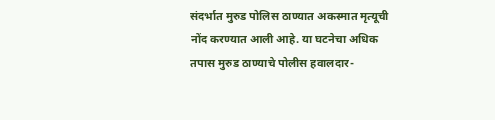संदर्भात मुरुड पोलिस ठाण्यात अकस्मात मृत्यूची नोंद करण्यात आली आहे. या घटनेचा अधिक तपास मुरुड ठाण्याचे पोलीस हवालदार-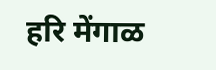हरि मेंगाळ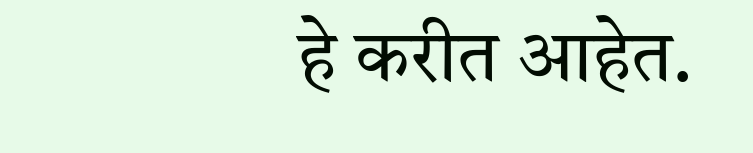हे करीत आहेत.